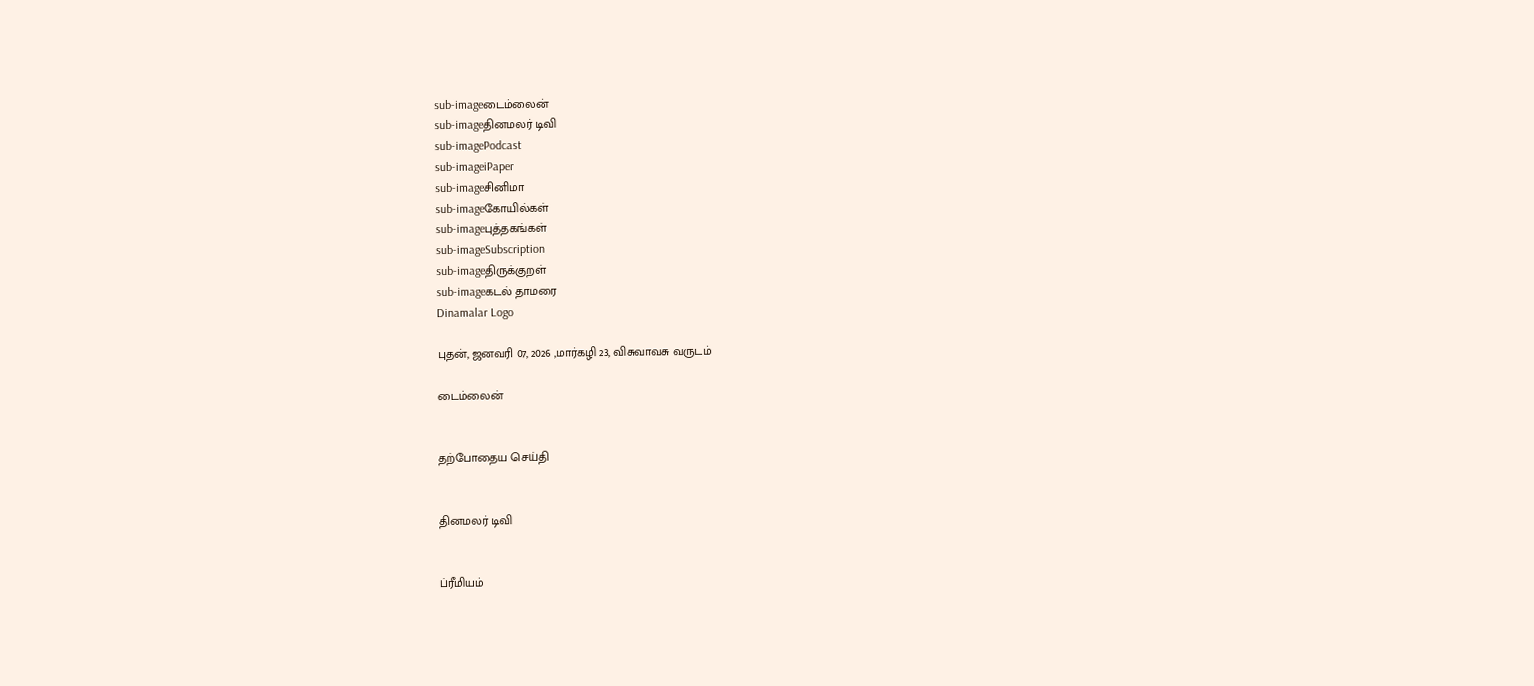sub-imageடைம்லைன்
sub-imageதினமலர் டிவி
sub-imagePodcast
sub-imageiPaper
sub-imageசினிமா
sub-imageகோயில்கள்
sub-imageபுத்தகங்கள்
sub-imageSubscription
sub-imageதிருக்குறள்
sub-imageகடல் தாமரை
Dinamalar Logo

புதன், ஜனவரி 07, 2026 ,மார்கழி 23, விசுவாவசு வருடம்

டைம்லைன்


தற்போதைய செய்தி


தினமலர் டிவி


ப்ரீமியம்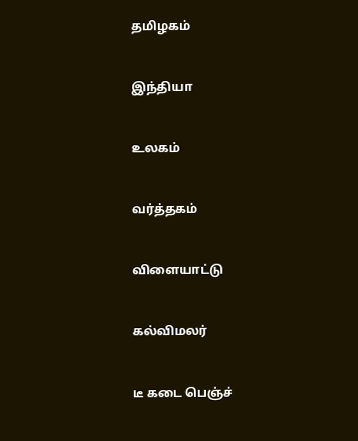தமிழகம்


இந்தியா


உலகம்


வர்த்தகம்


விளையாட்டு


கல்விமலர்


டீ கடை பெஞ்ச்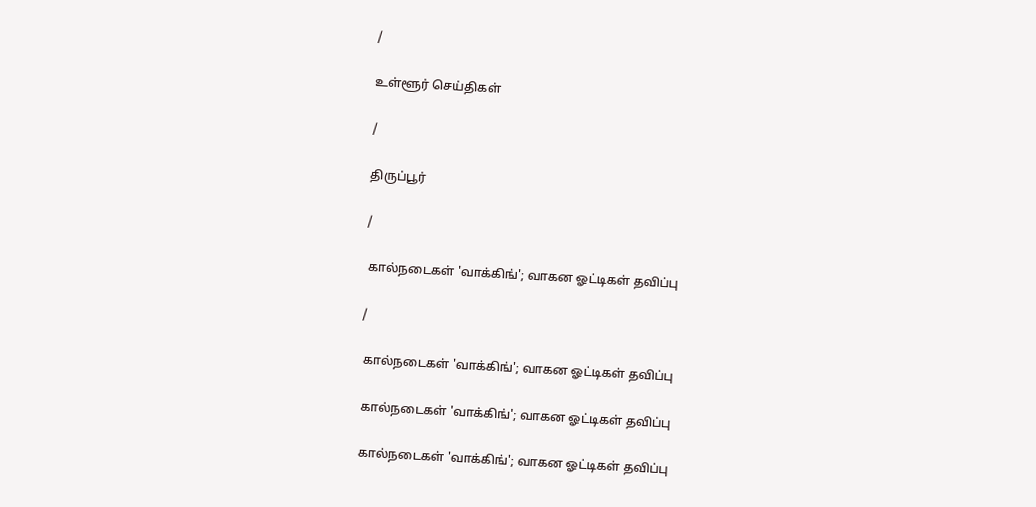/

உள்ளூர் செய்திகள்

/

திருப்பூர்

/

 கால்நடைகள் 'வாக்கிங்'; வாகன ஓட்டிகள் தவிப்பு

/

 கால்நடைகள் 'வாக்கிங்'; வாகன ஓட்டிகள் தவிப்பு

 கால்நடைகள் 'வாக்கிங்'; வாகன ஓட்டிகள் தவிப்பு

 கால்நடைகள் 'வாக்கிங்'; வாகன ஓட்டிகள் தவிப்பு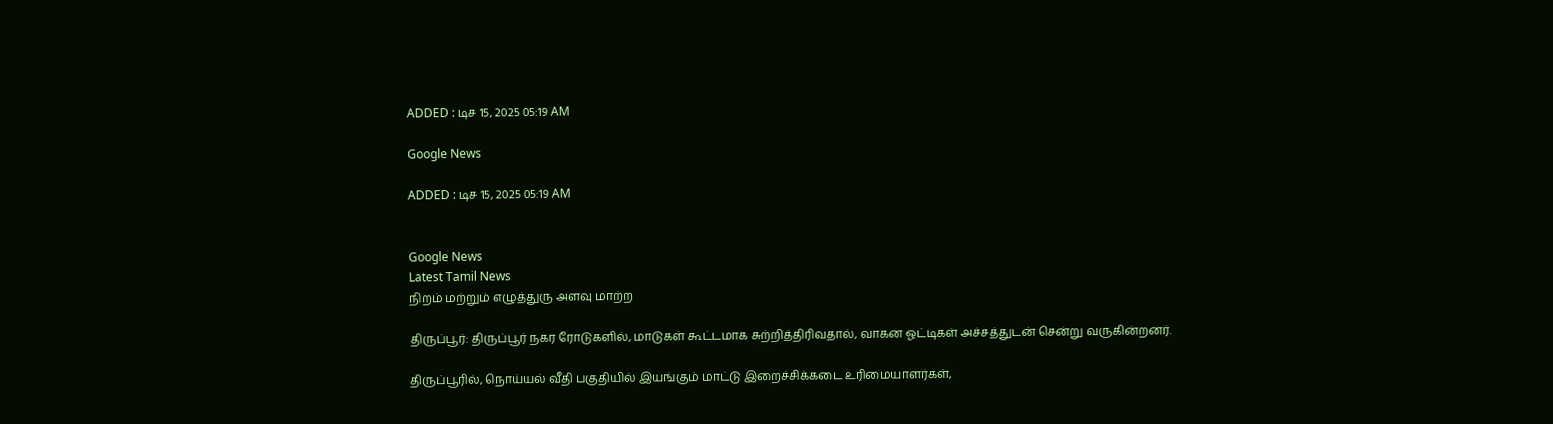ADDED : டிச 15, 2025 05:19 AM

Google News

ADDED : டிச 15, 2025 05:19 AM


Google News
Latest Tamil News
நிறம் மற்றும் எழுத்துரு அளவு மாற்ற

திருப்பூர்: திருப்பூர் நகர ரோடுகளில், மாடுகள் கூட்டமாக சுற்றித்திரிவதால், வாகன ஓட்டிகள் அச்சத்துடன் சென்று வருகின்றனர்.

திருப்பூரில், நொய்யல் வீதி பகுதியில் இயங்கும் மாட்டு இறைச்சிக்கடை உரிமையாளர்கள்,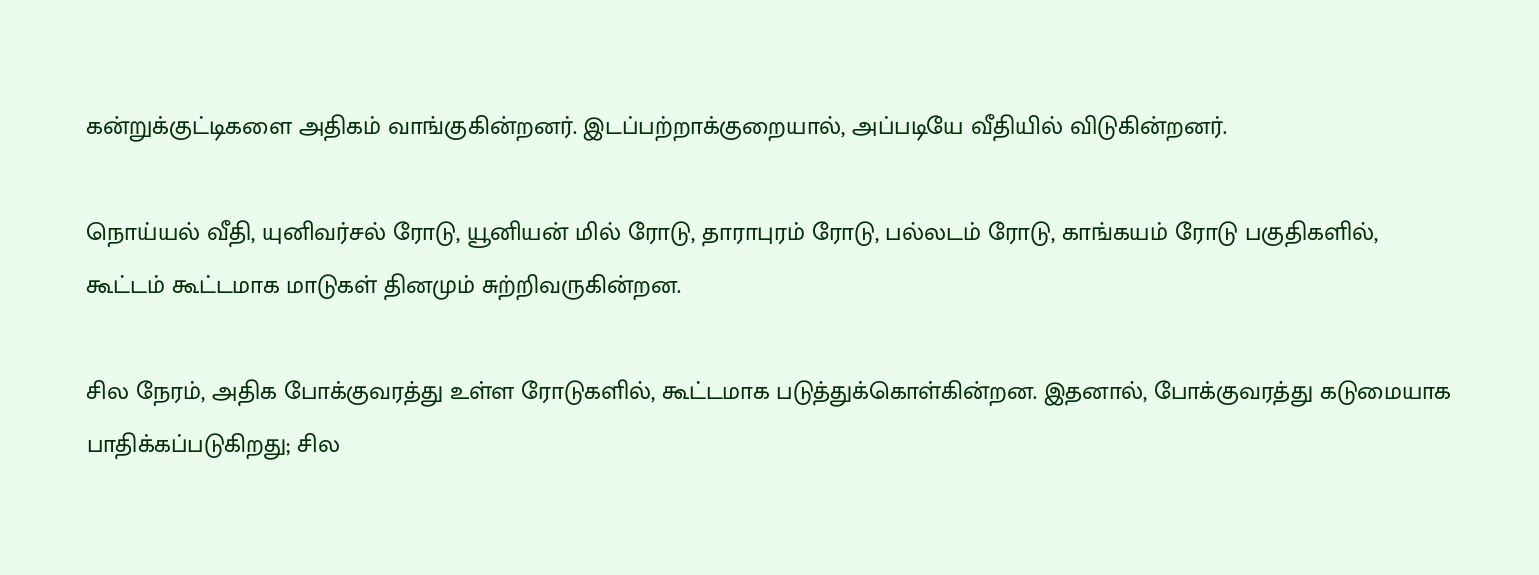கன்றுக்குட்டிகளை அதிகம் வாங்குகின்றனர். இடப்பற்றாக்குறையால், அப்படியே வீதியில் விடுகின்றனர்.

நொய்யல் வீதி, யுனிவர்சல் ரோடு, யூனியன் மில் ரோடு, தாராபுரம் ரோடு, பல்லடம் ரோடு, காங்கயம் ரோடு பகுதிகளில், கூட்டம் கூட்டமாக மாடுகள் தினமும் சுற்றிவருகின்றன.

சில நேரம், அதிக போக்குவரத்து உள்ள ரோடுகளில், கூட்டமாக படுத்துக்கொள்கின்றன. இதனால், போக்குவரத்து கடுமையாக பாதிக்கப்படுகிறது; சில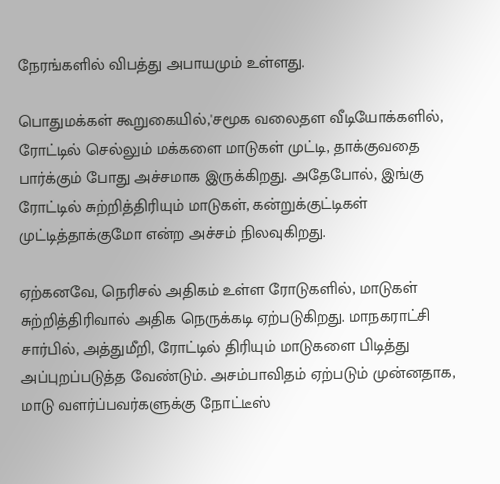நேரங்களில் விபத்து அபாயமும் உள்ளது.

பொதுமக்கள் கூறுகையில்,'சமூக வலைதள வீடியோக்களில், ரோட்டில் செல்லும் மக்களை மாடுகள் முட்டி, தாக்குவதை பார்க்கும் போது அச்சமாக இருக்கிறது. அதேபோல், இங்கு ரோட்டில் சுற்றித்திரியும் மாடுகள், கன்றுக்குட்டிகள் முட்டித்தாக்குமோ என்ற அச்சம் நிலவுகிறது.

ஏற்கனவே, நெரிசல் அதிகம் உள்ள ரோடுகளில், மாடுகள் சுற்றித்திரிவால் அதிக நெருக்கடி ஏற்படுகிறது. மாநகராட்சி சார்பில், அத்துமீறி, ரோட்டில் திரியும் மாடுகளை பிடித்து அப்புறப்படுத்த வேண்டும். அசம்பாவிதம் ஏற்படும் முன்னதாக, மாடு வளர்ப்பவர்களுக்கு நோட்டீஸ்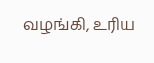வழங்கி, உரிய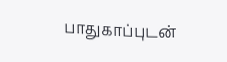பாதுகாப்புடன்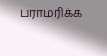பராமரிக்க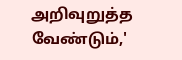அறிவுறுத்த வேண்டும்,'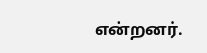என்றனர்.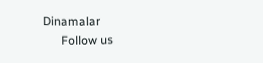Dinamalar
      Follow us